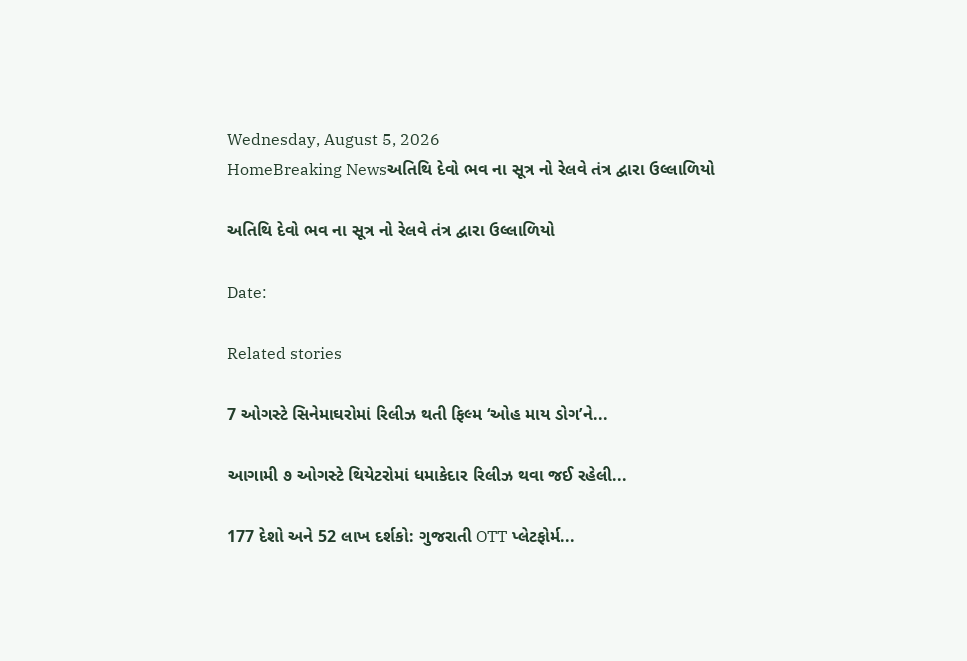Wednesday, August 5, 2026
HomeBreaking Newsઅતિથિ દેવો ભવ ના સૂત્ર નો રેલવે તંત્ર દ્વારા ઉલ્લાળિયો

અતિથિ દેવો ભવ ના સૂત્ર નો રેલવે તંત્ર દ્વારા ઉલ્લાળિયો

Date:

Related stories

7 ઓગસ્ટે સિનેમાઘરોમાં રિલીઝ થતી ફિલ્મ ‘ઓહ માય ડોગ’ને...

આગામી ૭ ઓગસ્ટે થિયેટરોમાં ધમાકેદાર રિલીઝ થવા જઈ રહેલી...

177 દેશો અને 52 લાખ દર્શકો: ગુજરાતી OTT પ્લેટફોર્મ...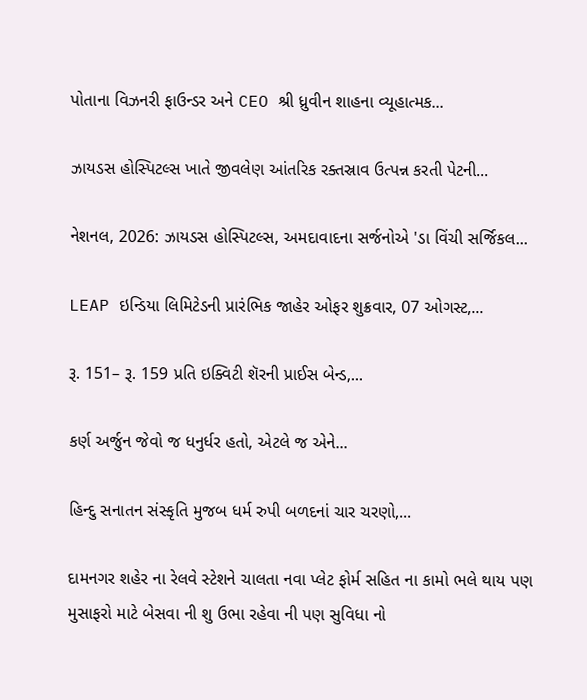પોતાના વિઝનરી ફાઉન્ડર અને CEO શ્રી ધ્રુવીન શાહના વ્યૂહાત્મક...

ઝાયડસ હોસ્પિટલ્સ ખાતે જીવલેણ આંતરિક રક્તસ્રાવ ઉત્પન્ન કરતી પેટની...

નેશનલ, 2026: ઝાયડસ હોસ્પિટલ્સ, અમદાવાદના સર્જનોએ 'ડા વિંચી સર્જિકલ...

LEAP ઇન્ડિયા લિમિટેડની પ્રારંભિક જાહેર ઓફર શુક્રવાર, 07 ઓગસ્ટ,...

રૂ. 151– રૂ. 159 પ્રતિ ઇક્વિટી શૅરની પ્રાઈસ બેન્ડ,...

કર્ણ અર્જુન જેવો જ ધનુર્ધર હતો, એટલે જ એને...

હિન્દુ સનાતન સંસ્કૃતિ મુજબ ધર્મ રુપી બળદનાં ચાર ચરણો,...

દામનગર શહેર ના રેલવે સ્ટેશને ચાલતા નવા પ્લેટ ફોર્મ સહિત ના કામો ભલે થાય પણ મુસાફરો માટે બેસવા ની શુ ઉભા રહેવા ની પણ સુવિધા નો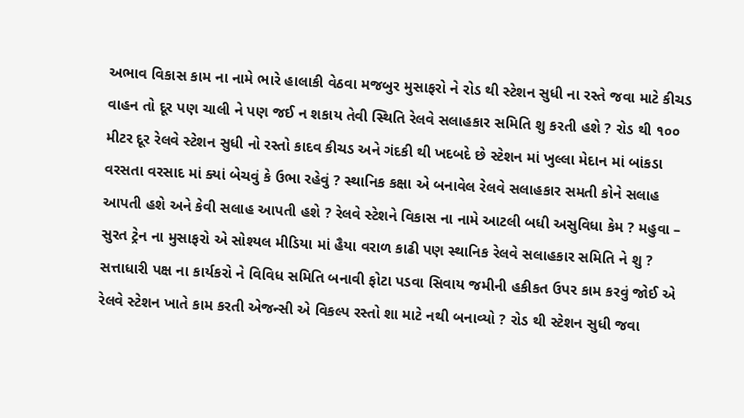અભાવ વિકાસ કામ ના નામે ભારે હાલાકી વેઠવા મજબુર મુસાફરો ને રોડ થી સ્ટેશન સુધી ના રસ્તે જવા માટે કીચડ વાહન તો દૂર પણ ચાલી ને પણ જઈ ન શકાય તેવી સ્થિતિ રેલવે સલાહકાર સમિતિ શુ કરતી હશે ? રોડ થી ૧૦૦ મીટર દૂર રેલવે સ્ટેશન સુધી નો રસ્તો કાદવ કીચડ અને ગંદકી થી ખદબદે છે સ્ટેશન માં ખુલ્લા મેદાન માં બાંકડા વરસતા વરસાદ માં ક્યાં બેચવું કે ઉભા રહેવું ? સ્થાનિક કક્ષા એ બનાવેલ રેલવે સલાહકાર સમતી કોને સલાહ આપતી હશે અને કેવી સલાહ આપતી હશે ? રેલવે સ્ટેશને વિકાસ ના નામે આટલી બધી અસુવિધા કેમ ? મહુવા – સુરત ટ્રેન ના મુસાફરો એ સોશ્યલ મીડિયા માં હૈયા વરાળ કાઢી પણ સ્થાનિક રેલવે સલાહકાર સમિતિ ને શુ ? સત્તાધારી પક્ષ ના કાર્યકરો ને વિવિધ સમિતિ બનાવી ફોટા પડવા સિવાય જમીની હકીકત ઉપર કામ કરવું જોઈ એ રેલવે સ્ટેશન ખાતે કામ કરતી એજન્સી એ વિકલ્પ રસ્તો શા માટે નથી બનાવ્યો ? રોડ થી સ્ટેશન સુધી જવા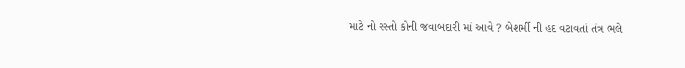માટે નો રસ્તો કોની જવાબદારી માં આવે ? બેશર્મી ની હદ વટાવતાં તંત્ર ભલે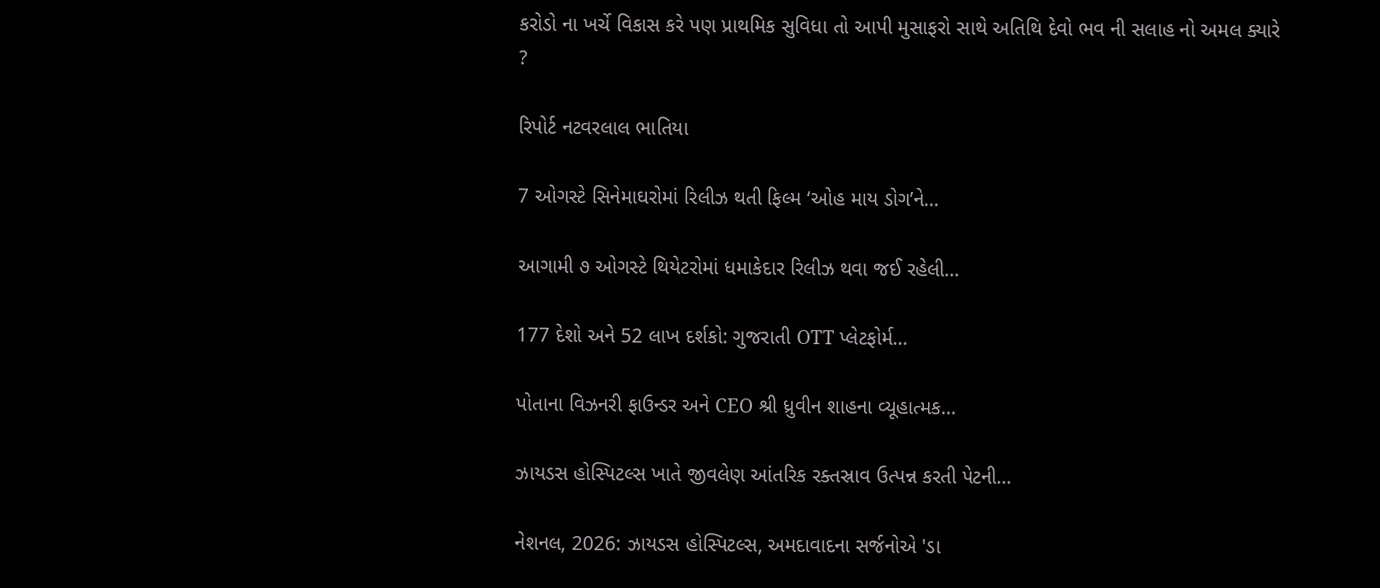કરોડો ના ખર્ચે વિકાસ કરે પણ પ્રાથમિક સુવિધા તો આપી મુસાફરો સાથે અતિથિ દેવો ભવ ની સલાહ નો અમલ ક્યારે ?

રિપોર્ટ નટવરલાલ ભાતિયા

7 ઓગસ્ટે સિનેમાઘરોમાં રિલીઝ થતી ફિલ્મ ‘ઓહ માય ડોગ’ને...

આગામી ૭ ઓગસ્ટે થિયેટરોમાં ધમાકેદાર રિલીઝ થવા જઈ રહેલી...

177 દેશો અને 52 લાખ દર્શકો: ગુજરાતી OTT પ્લેટફોર્મ...

પોતાના વિઝનરી ફાઉન્ડર અને CEO શ્રી ધ્રુવીન શાહના વ્યૂહાત્મક...

ઝાયડસ હોસ્પિટલ્સ ખાતે જીવલેણ આંતરિક રક્તસ્રાવ ઉત્પન્ન કરતી પેટની...

નેશનલ, 2026: ઝાયડસ હોસ્પિટલ્સ, અમદાવાદના સર્જનોએ 'ડા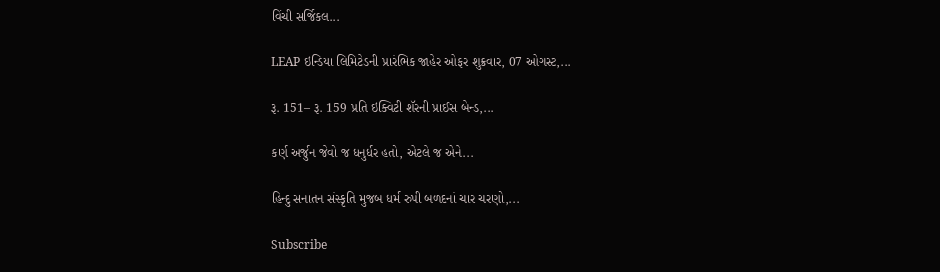વિંચી સર્જિકલ...

LEAP ઇન્ડિયા લિમિટેડની પ્રારંભિક જાહેર ઓફર શુક્રવાર, 07 ઓગસ્ટ,...

રૂ. 151– રૂ. 159 પ્રતિ ઇક્વિટી શૅરની પ્રાઈસ બેન્ડ,...

કર્ણ અર્જુન જેવો જ ધનુર્ધર હતો, એટલે જ એને...

હિન્દુ સનાતન સંસ્કૃતિ મુજબ ધર્મ રુપી બળદનાં ચાર ચરણો,...

Subscribe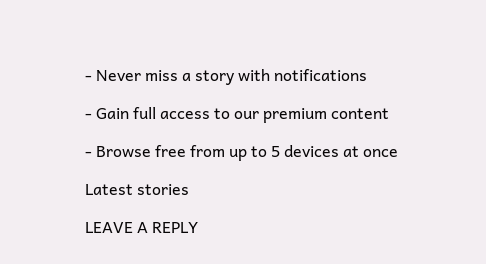- Never miss a story with notifications

- Gain full access to our premium content

- Browse free from up to 5 devices at once

Latest stories

LEAVE A REPLY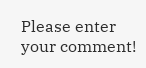Please enter your comment!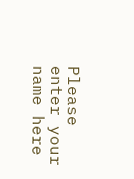Please enter your name here